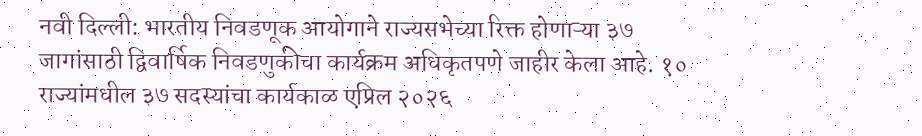नवी दिल्ली: भारतीय निवडणूक आयोगाने राज्यसभेच्या रिक्त होणाऱ्या ३७ जागांसाठी द्विवार्षिक निवडणुकीचा कार्यक्रम अधिकृतपणे जाहीर केला आहे. १० राज्यांमधील ३७ सदस्यांचा कार्यकाळ एप्रिल २०२६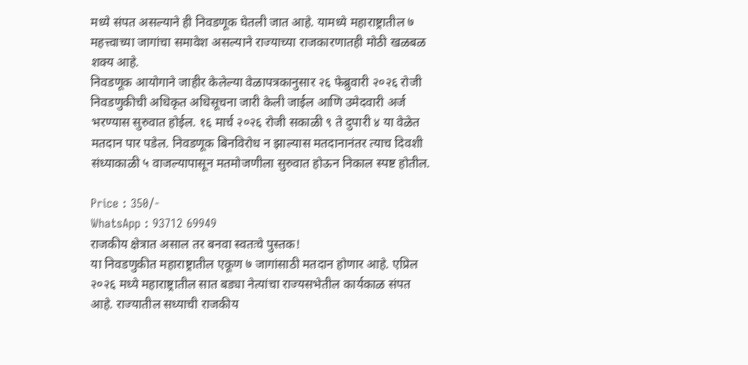मध्ये संपत असल्याने ही निवडणूक घेतली जात आहे. यामध्ये महाराष्ट्रातील ७ महत्त्वाच्या जागांचा समावेश असल्याने राज्याच्या राजकारणातही मोठी खळबळ शक्य आहे.
निवडणूक आयोगाने जाहीर केलेल्या वेळापत्रकानुसार २६ फेब्रुवारी २०२६ रोजी निवडणुकीची अधिकृत अधिसूचना जारी केली जाईल आणि उमेदवारी अर्ज भरण्यास सुरुवात होईल. १६ मार्च २०२६ रोजी सकाळी ९ ते दुपारी ४ या वेळेत मतदान पार पडेल. निवडणूक बिनविरोध न झाल्यास मतदानानंतर त्याच दिवशी संध्याकाळी ५ वाजल्यापासून मतमोजणीला सुरुवात होऊन निकाल स्पष्ट होतील.

Price : 350/-
WhatsApp : 93712 69949
राजकीय क्षेत्रात असाल तर बनवा स्वतःचे पुस्तक!
या निवडणुकीत महाराष्ट्रातील एकूण ७ जागांसाठी मतदान होणार आहे. एप्रिल २०२६ मध्ये महाराष्ट्रातील सात बड्या नेत्यांचा राज्यसभेतील कार्यकाळ संपत आहे. राज्यातील सध्याची राजकीय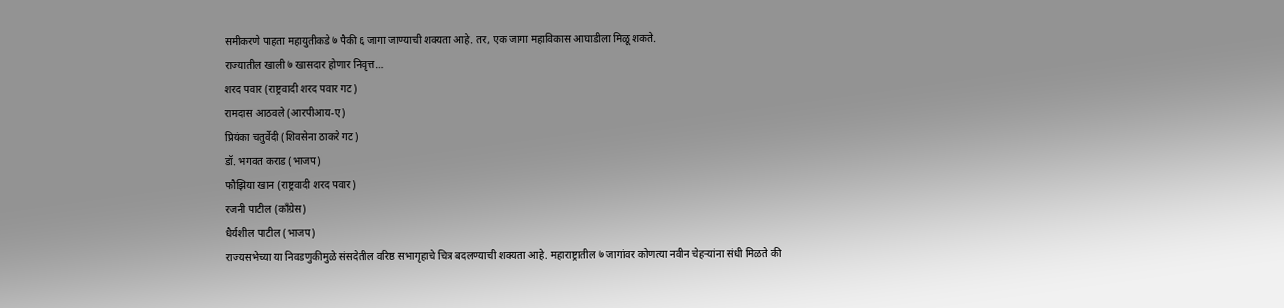समीकरणे पाहता महायुतीकडे ७ पैकी ६ जागा जाण्याची शक्यता आहे. तर, एक जागा महाविकास आघाडीला मिळू शकते.
राज्यातील खाली ७ खासदार होणार निवृत्त…
शरद पवार (राष्ट्रवादी शरद पवार गट)
रामदास आठवले (आरपीआय-ए)
प्रियंका चतुर्वेदी (शिवसेना ठाकरे गट)
डॉ. भगवत कराड (भाजप)
फौझिया खान (राष्ट्रवादी शरद पवार)
रजनी पाटील (काँग्रेस)
धैर्यशील पाटील (भाजप)
राज्यसभेच्या या निवडणुकीमुळे संसदेतील वरिष्ठ सभागृहाचे चित्र बदलण्याची शक्यता आहे. महाराष्ट्रातील ७ जागांवर कोणत्या नवीन चेहऱ्यांना संधी मिळते की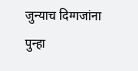जुन्याच दिग्गजांना पुन्हा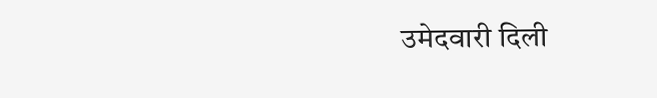उमेदवारी दिली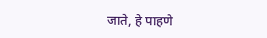जाते, हे पाहणे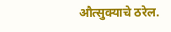औत्सुक्याचे ठरेल.